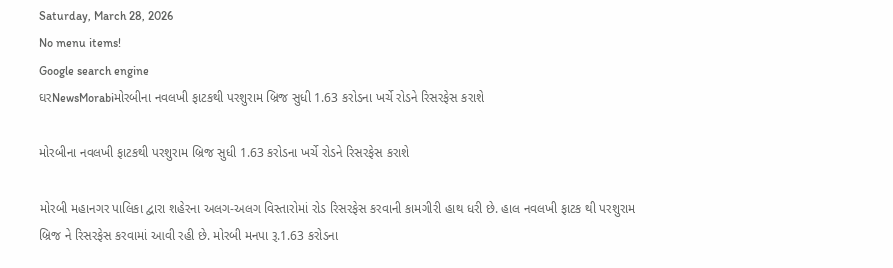Saturday, March 28, 2026
No menu items!
Google search engine
ઘરNewsMorabiમોરબીના નવલખી ફાટકથી પરશુરામ બ્રિજ સુધી 1.63 કરોડના ખર્ચે રોડને રિસરફેસ કરાશે

મોરબીના નવલખી ફાટકથી પરશુરામ બ્રિજ સુધી 1.63 કરોડના ખર્ચે રોડને રિસરફેસ કરાશે

મોરબી મહાનગર પાલિકા દ્વારા શહેરના અલગ-અલગ વિસ્તારોમાં રોડ રિસરફેસ કરવાની કામગીરી હાથ ધરી છે. હાલ નવલખી ફાટક થી પરશુરામ બ્રિજ ને રિસરફેસ કરવામાં આવી રહી છે. મોરબી મનપા રૂ.1.63 કરોડના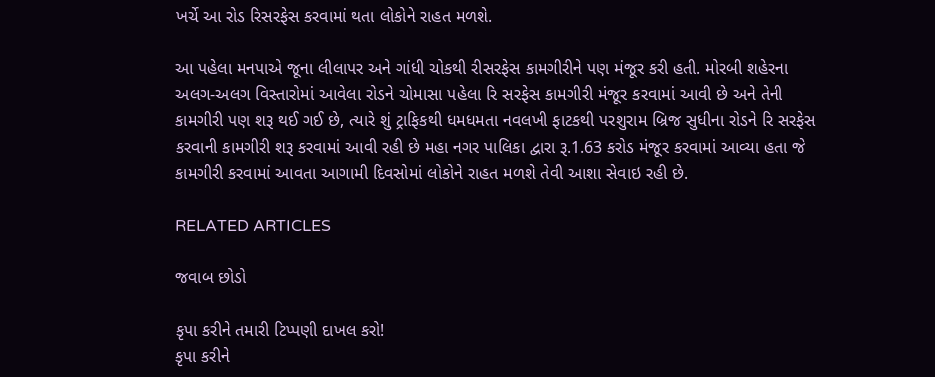ખર્ચે આ રોડ રિસરફેસ કરવામાં થતા લોકોને રાહત મળશે.

આ પહેલા મનપાએ જૂના લીલાપર અને ગાંધી ચોકથી રીસરફેસ કામગીરીને પણ મંજૂર કરી હતી. મોરબી શહેરના અલગ-અલગ વિસ્તારોમાં આવેલા રોડને ચોમાસા પહેલા રિ સરફેસ કામગીરી મંજૂર કરવામાં આવી છે અને તેની કામગીરી પણ શરૂ થઈ ગઈ છે, ત્યારે શું ટ્રાફિકથી ધમધમતા નવલખી ફાટકથી પરશુરામ બ્રિજ સુધીના રોડને રિ સરફેસ કરવાની કામગીરી શરૂ કરવામાં આવી રહી છે મહા નગર પાલિકા દ્વારા રૂ.1.63 કરોડ મંજૂર કરવામાં આવ્યા હતા જે કામગીરી કરવામાં આવતા આગામી દિવસોમાં લોકોને રાહત મળશે તેવી આશા સેવાઇ રહી છે.

RELATED ARTICLES

જવાબ છોડો

કૃપા કરીને તમારી ટિપ્પણી દાખલ કરો!
કૃપા કરીને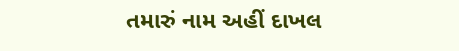તમારું નામ અહીં દાખલ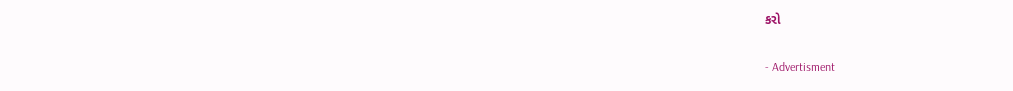કરો

- Advertisment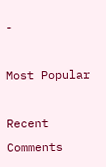-

Most Popular

Recent Comments